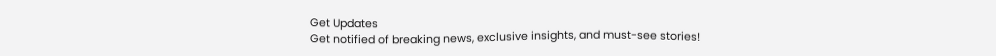Get Updates
Get notified of breaking news, exclusive insights, and must-see stories!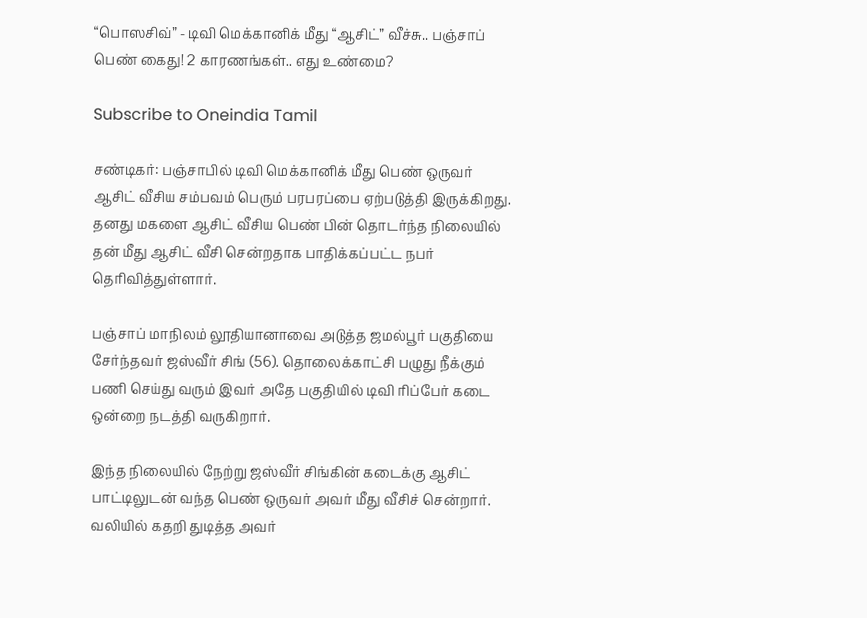“பொஸசிவ்” - டிவி மெக்கானிக் மீது “ஆசிட்” வீச்சு.. பஞ்சாப் பெண் கைது! 2 காரணங்கள்.. எது உண்மை?

Subscribe to Oneindia Tamil

சண்டிகர்: பஞ்சாபில் டிவி மெக்கானிக் மீது பெண் ஒருவர் ஆசிட் வீசிய சம்பவம் பெரும் பரபரப்பை ஏற்படுத்தி இருக்கிறது. தனது மகளை ஆசிட் வீசிய பெண் பின் தொடர்ந்த நிலையில் தன் மீது ஆசிட் வீசி சென்றதாக பாதிக்கப்பட்ட நபர் தெரிவித்துள்ளார்.

பஞ்சாப் மாநிலம் லூதியானாவை அடுத்த ஜமல்பூர் பகுதியை சேர்ந்தவர் ஜஸ்வீர் சிங் (56). தொலைக்காட்சி பழுது நீக்கும் பணி செய்து வரும் இவர் அதே பகுதியில் டிவி ரிப்பேர் கடை ஒன்றை நடத்தி வருகிறார்.

இந்த நிலையில் நேற்று ஜஸ்வீர் சிங்கின் கடைக்கு ஆசிட் பாட்டிலுடன் வந்த பெண் ஒருவர் அவர் மீது வீசிச் சென்றார். வலியில் கதறி துடித்த அவர்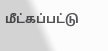மீட்கப்பட்டு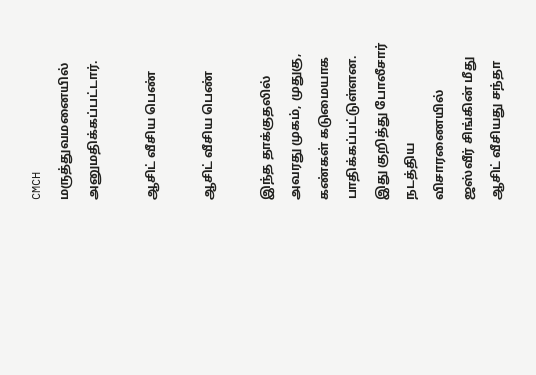CMCH மருத்துவமனையில் அனுமதிக்கப்பட்டார்.

ஆசிட் வீசிய பெண்

ஆசிட் வீசிய பெண்

இந்த தாக்குதலில் அவரது முகம், முதுகு, கண்கள் கடுமையாக பாதிக்கப்பட்டுள்ளன. இது குறித்து போலீசார் நடத்திய விசாரணையில் ஜஸ்வீர் சிங்கின் மீது ஆசிட் வீசியது சந்தா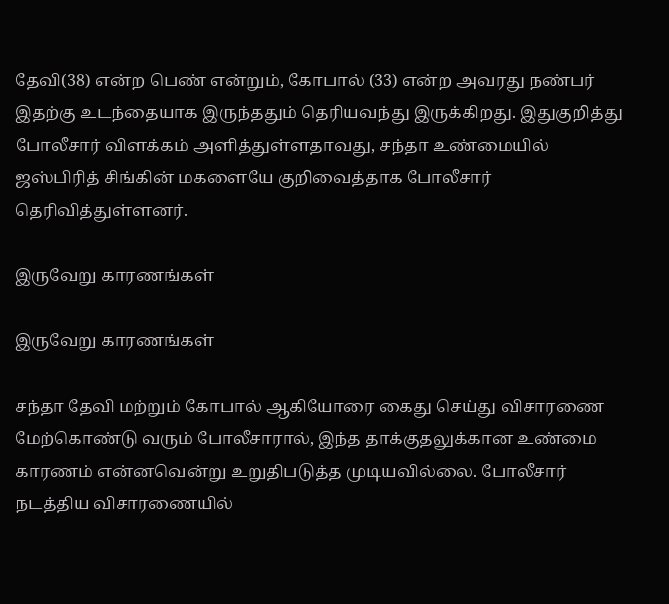தேவி(38) என்ற பெண் என்றும், கோபால் (33) என்ற அவரது நண்பர் இதற்கு உடந்தையாக இருந்ததும் தெரியவந்து இருக்கிறது. இதுகுறித்து போலீசார் விளக்கம் அளித்துள்ளதாவது, சந்தா உண்மையில் ஜஸ்பிரித் சிங்கின் மகளையே குறிவைத்தாக போலீசார் தெரிவித்துள்ளனர்.

இருவேறு காரணங்கள்

இருவேறு காரணங்கள்

சந்தா தேவி மற்றும் கோபால் ஆகியோரை கைது செய்து விசாரணை மேற்கொண்டு வரும் போலீசாரால், இந்த தாக்குதலுக்கான உண்மை காரணம் என்னவென்று உறுதிபடுத்த முடியவில்லை. போலீசார் நடத்திய விசாரணையில்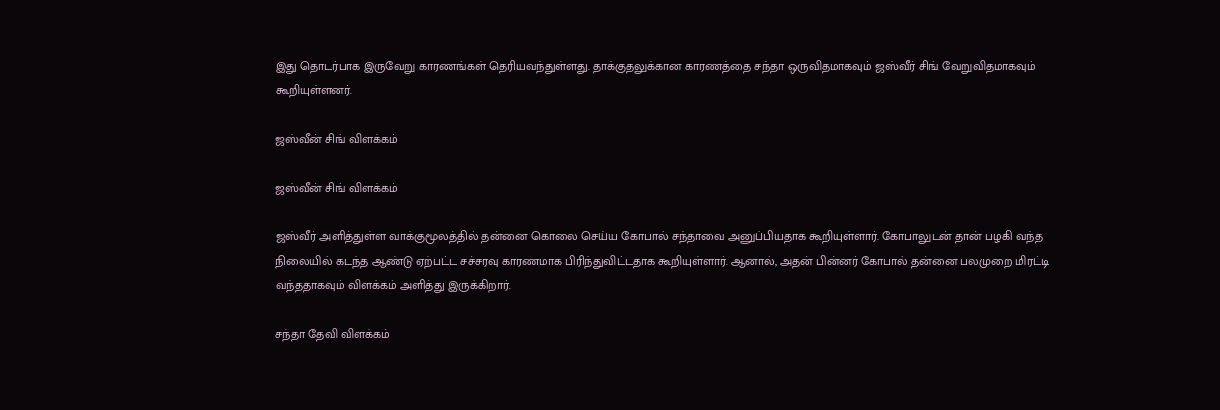இது தொடர்பாக இருவேறு காரணங்கள் தெரியவந்துள்ளது. தாக்குதலுக்கான காரணத்தை சந்தா ஒருவிதமாகவும் ஜஸ்வீர் சிங் வேறுவிதமாகவும் கூறியுள்ளனர்.

ஜஸ்வீன் சிங் விளக்கம்

ஜஸ்வீன் சிங் விளக்கம்

ஜஸ்வீர் அளித்துள்ள வாக்குமூலத்தில் தன்னை கொலை செய்ய கோபால் சந்தாவை அனுப்பியதாக கூறியுள்ளார். கோபாலுடன் தான் பழகி வந்த நிலையில் கடந்த ஆண்டு ஏற்பட்ட சச்சரவு காரணமாக பிரிந்துவிட்டதாக கூறியுள்ளார். ஆனால், அதன் பின்னர் கோபால் தன்னை பலமுறை மிரட்டி வந்ததாகவும் விளக்கம் அளித்து இருக்கிறார்.

சந்தா தேவி விளக்கம்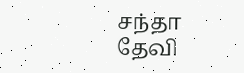சந்தா தேவி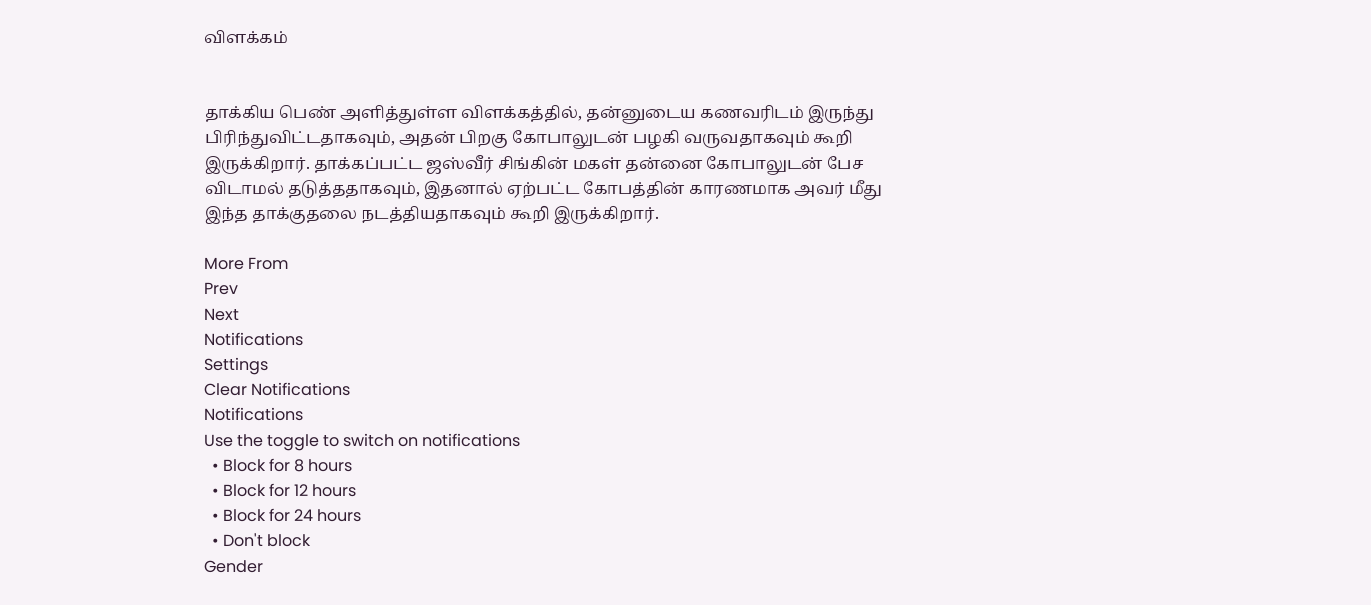விளக்கம்


தாக்கிய பெண் அளித்துள்ள விளக்கத்தில், தன்னுடைய கணவரிடம் இருந்து பிரிந்துவிட்டதாகவும், அதன் பிறகு கோபாலுடன் பழகி வருவதாகவும் கூறி இருக்கிறார். தாக்கப்பட்ட ஜஸ்வீர் சிங்கின் மகள் தன்னை கோபாலுடன் பேச விடாமல் தடுத்ததாகவும், இதனால் ஏற்பட்ட கோபத்தின் காரணமாக அவர் மீது இந்த தாக்குதலை நடத்தியதாகவும் கூறி இருக்கிறார்.

More From
Prev
Next
Notifications
Settings
Clear Notifications
Notifications
Use the toggle to switch on notifications
  • Block for 8 hours
  • Block for 12 hours
  • Block for 24 hours
  • Don't block
Gender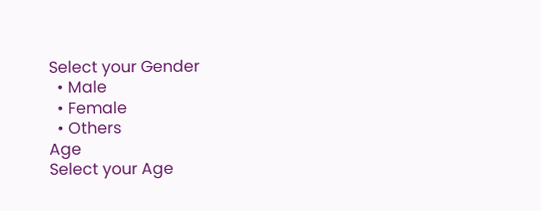Select your Gender
  • Male
  • Female
  • Others
Age
Select your Age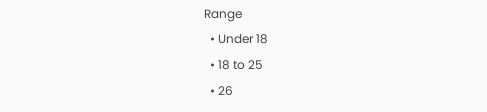Range
  • Under 18
  • 18 to 25
  • 26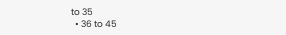to 35
  • 36 to 45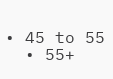• 45 to 55
  • 55+